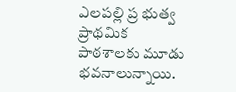ఎలపల్లి ప్ర భుత్వ ప్రాథమిక పాఠశాలకు మూడు భవనాలున్నాయి.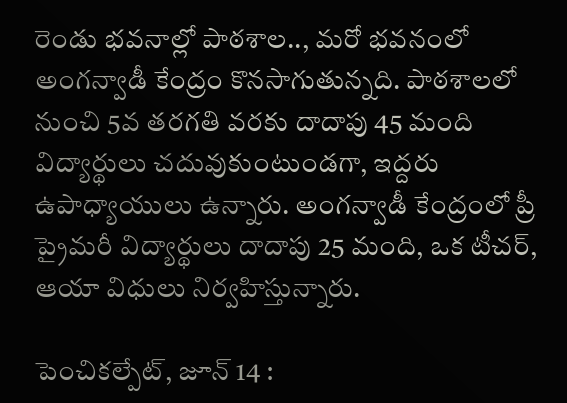రెండు భవనాల్లో పాఠశాల.., మరో భవనంలో అంగన్వాడీ కేంద్రం కొనసాగుతున్నది. పాఠశాలలో నుంచి 5వ తరగతి వరకు దాదాపు 45 మంది విద్యార్థులు చదువుకుంటుండగా, ఇద్దరు ఉపాధ్యాయులు ఉన్నారు. అంగన్వాడీ కేంద్రంలో ప్రీ ప్రైమరీ విద్యార్థులు దాదాపు 25 మంది, ఒక టీచర్, ఆయా విధులు నిర్వహిస్తున్నారు.

పెంచికల్పేట్, జూన్ 14 :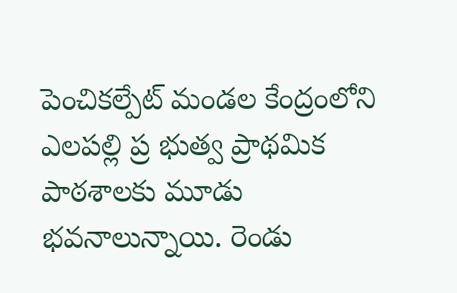పెంచికల్పేట్ మండల కేంద్రంలోని ఎలపల్లి ప్ర భుత్వ ప్రాథమిక పాఠశాలకు మూడు భవనాలున్నాయి. రెండు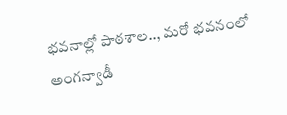భవనాల్లో పాఠశాల.., మరో భవనంలో అంగన్వాడీ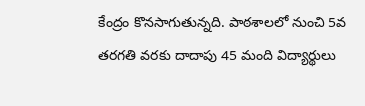కేంద్రం కొనసాగుతున్నది. పాఠశాలలో నుంచి 5వ తరగతి వరకు దాదాపు 45 మంది విద్యార్థులు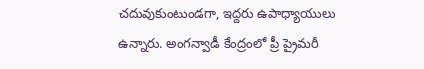చదువుకుంటుండగా, ఇద్దరు ఉపాధ్యాయులు ఉన్నారు. అంగన్వాడీ కేంద్రంలో ప్రీ ప్రైమరీ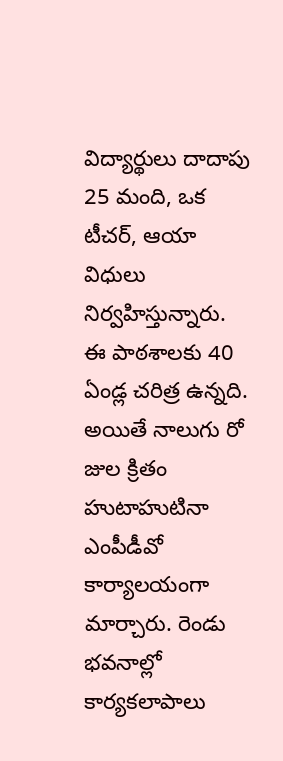విద్యార్థులు దాదాపు 25 మంది, ఒక టీచర్, ఆయా విధులు నిర్వహిస్తున్నారు. ఈ పాఠశాలకు 40 ఏండ్ల చరిత్ర ఉన్నది. అయితే నాలుగు రో జుల క్రితం హుటాహుటినా ఎంపీడీవో కార్యాలయంగా మార్చారు. రెండు భవనాల్లో కార్యకలాపాలు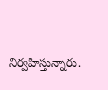నిర్వహిస్తున్నారు.